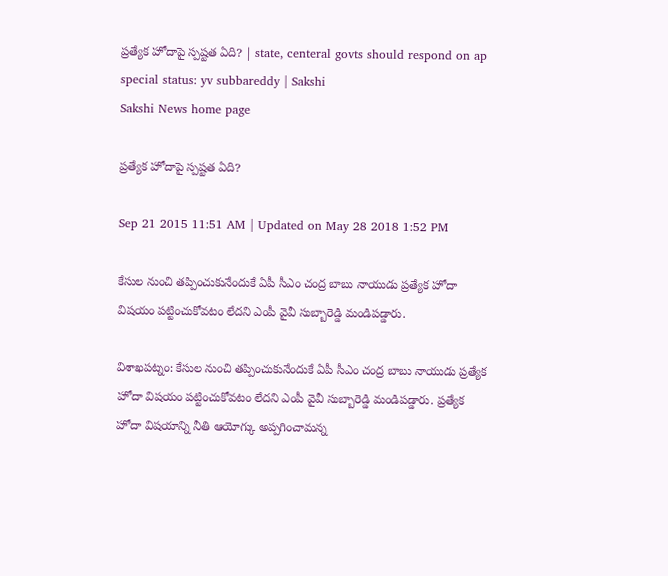ప్రత్యేక హోదాపై స్పష్టత ఏది? | state, centeral govts should respond on ap special status: yv subbareddy | Sakshi
Sakshi News home page

ప్రత్యేక హోదాపై స్పష్టత ఏది?

Sep 21 2015 11:51 AM | Updated on May 28 2018 1:52 PM

కేసుల నుంచి తప్పించుకునేందుకే ఏపీ సీఎం చంద్ర బాబు నాయుడు ప్రత్యేక హోదా విషయం పట్టించుకోవటం లేదని ఎంపీ వైవీ సుబ్బారెడ్డి మండిపడ్డారు.

విశాఖపట్నం: కేసుల నుంచి తప్పించుకునేందుకే ఏపీ సీఎం చంద్ర బాబు నాయుడు ప్రత్యేక హోదా విషయం పట్టించుకోవటం లేదని ఎంపీ వైవీ సుబ్బారెడ్డి మండిపడ్డారు. ప్రత్యేక హోదా విషయాన్ని నీతి ఆయోగ్కు అప్పగించామన్న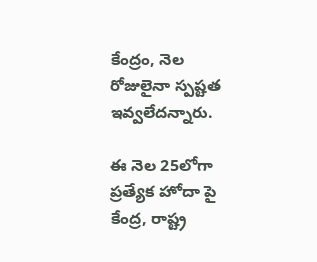కేంద్రం, నెల రోజులైనా స్పష్టత ఇవ్వలేదన్నారు.

ఈ నెల 25లోగా ప్రత్యేక హోదా పై కేంద్ర, రాష్ట్ర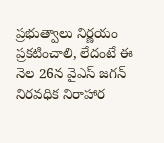ప్రభుత్వాలు నిర్ణయం ప్రకటించాలి, లేదంటే ఈ నెల 26న వైఎస్ జగన్ నిరవధిక నిరాహార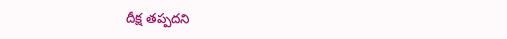దీక్ష తప్పదని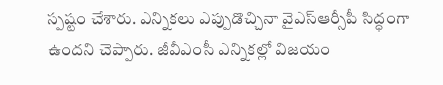స్పష్టం చేశారు. ఎన్నికలు ఎప్పుడొచ్చినా వైఎస్ఆర్సీపీ సిద్ధంగా ఉందని చెప్పారు. జీవీఎంసీ ఎన్నికల్లో విజయం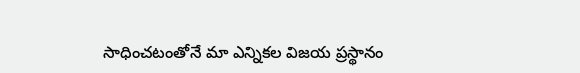సాధించటంతోనే మా ఎన్నికల విజయ ప్రస్థానం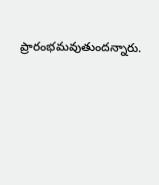ప్రారంభమవుతుందన్నారు.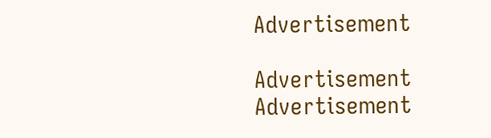Advertisement

Advertisement
Advertisement